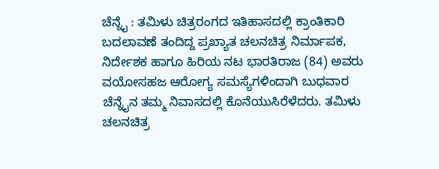ಚೆನ್ನೈ : ತಮಿಳು ಚಿತ್ರರಂಗದ ಇತಿಹಾಸದಲ್ಲಿ ಕ್ರಾಂತಿಕಾರಿ ಬದಲಾವಣೆ ತಂದಿದ್ದ ಪ್ರಖ್ಯಾತ ಚಲನಚಿತ್ರ ನಿರ್ಮಾಪಕ, ನಿರ್ದೇಶಕ ಹಾಗೂ ಹಿರಿಯ ನಟ ಭಾರತಿರಾಜ (84) ಅವರು ವಯೋಸಹಜ ಆರೋಗ್ಯ ಸಮಸ್ಯೆಗಳಿಂದಾಗಿ ಬುಧವಾರ ಚೆನ್ನೈನ ತಮ್ಮ ನಿವಾಸದಲ್ಲಿ ಕೊನೆಯುಸಿರೆಳೆದರು. ತಮಿಳು ಚಲನಚಿತ್ರ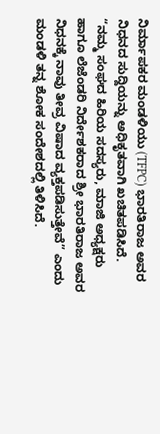ನಿರ್ಮಾಪಕರ ಮಂಡಳಿಯು (TFPC) ಭಾರತಿರಾಜ ಅವರ ನಿಧನದ ಸುದ್ದಿಯನ್ನು ಅಧಿಕೃತವಾಗಿ ಖಚಿತಪಡಿಸಿದೆ. “ನಮ್ಮ ಸಂಘದ ಹಿರಿಯ ಸದಸ್ಯರು, ಮಾಜಿ ಅಧ್ಯಕ್ಷರು ಹಾಗೂ ಲೆಜೆಂಡರಿ ನಿರ್ದೇಶಕರಾದ ಶ್ರೀ ಭಾರತಿರಾಜ ಅವರ ನಿಧನಕ್ಕೆ ನಾವು ತೀವ್ರ ವಿಷಾದ ವ್ಯಕ್ತಪಡಿಸುತ್ತೇವೆ” ಎಂದು ಮಂಡಳಿ ತನ್ನ ಶೋಕ ಸಂದೇಶದಲ್ಲಿ ತಿಳಿಸಿದೆ.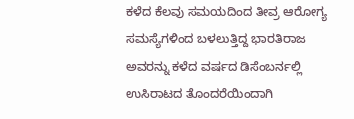ಕಳೆದ ಕೆಲವು ಸಮಯದಿಂದ ತೀವ್ರ ಆರೋಗ್ಯ ಸಮಸ್ಯೆಗಳಿಂದ ಬಳಲುತ್ತಿದ್ದ ಭಾರತಿರಾಜ ಅವರನ್ನು ಕಳೆದ ವರ್ಷದ ಡಿಸೆಂಬರ್ನಲ್ಲಿ ಉಸಿರಾಟದ ತೊಂದರೆಯಿಂದಾಗಿ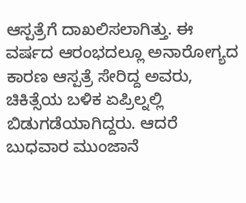ಆಸ್ಪತ್ರೆಗೆ ದಾಖಲಿಸಲಾಗಿತ್ತು. ಈ ವರ್ಷದ ಆರಂಭದಲ್ಲೂ ಅನಾರೋಗ್ಯದ ಕಾರಣ ಆಸ್ಪತ್ರೆ ಸೇರಿದ್ದ ಅವರು, ಚಿಕಿತ್ಸೆಯ ಬಳಿಕ ಏಪ್ರಿಲ್ನಲ್ಲಿ ಬಿಡುಗಡೆಯಾಗಿದ್ದರು. ಆದರೆ ಬುಧವಾರ ಮುಂಜಾನೆ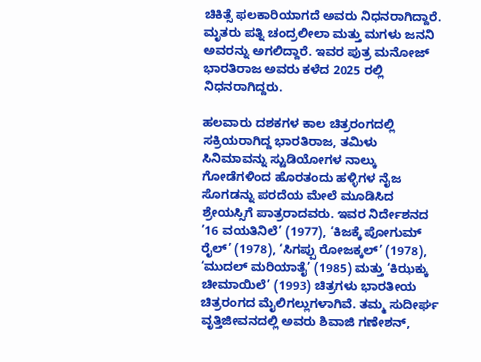ಚಿಕಿತ್ಸೆ ಫಲಕಾರಿಯಾಗದೆ ಅವರು ನಿಧನರಾಗಿದ್ದಾರೆ. ಮೃತರು ಪತ್ನಿ ಚಂದ್ರಲೀಲಾ ಮತ್ತು ಮಗಳು ಜನನಿ ಅವರನ್ನು ಅಗಲಿದ್ದಾರೆ. ಇವರ ಪುತ್ರ ಮನೋಜ್ ಭಾರತಿರಾಜ ಅವರು ಕಳೆದ 2025 ರಲ್ಲಿ ನಿಧನರಾಗಿದ್ದರು.

ಹಲವಾರು ದಶಕಗಳ ಕಾಲ ಚಿತ್ರರಂಗದಲ್ಲಿ ಸಕ್ರಿಯರಾಗಿದ್ದ ಭಾರತಿರಾಜ, ತಮಿಳು ಸಿನಿಮಾವನ್ನು ಸ್ಟುಡಿಯೋಗಳ ನಾಲ್ಕು ಗೋಡೆಗಳಿಂದ ಹೊರತಂದು ಹಳ್ಳಿಗಳ ನೈಜ ಸೊಗಡನ್ನು ಪರದೆಯ ಮೇಲೆ ಮೂಡಿಸಿದ ಶ್ರೇಯಸ್ಸಿಗೆ ಪಾತ್ರರಾದವರು. ಇವರ ನಿರ್ದೇಶನದ ’16 ವಯತಿನಿಲೆ’ (1977), ‘ಕಿಜಕ್ಕೆ ಪೋಗುಮ್ ರೈಲ್’ (1978), ‘ಸಿಗಪ್ಪು ರೋಜಕ್ಕಲ್’ (1978), ‘ಮುದಲ್ ಮರಿಯಾತೈ’ (1985) ಮತ್ತು ‘ಕಿಝಕ್ಕು ಚೀಮಾಯಿಲೆ’ (1993) ಚಿತ್ರಗಳು ಭಾರತೀಯ ಚಿತ್ರರಂಗದ ಮೈಲಿಗಲ್ಲುಗಳಾಗಿವೆ. ತಮ್ಮ ಸುದೀರ್ಘ ವೃತ್ತಿಜೀವನದಲ್ಲಿ ಅವರು ಶಿವಾಜಿ ಗಣೇಶನ್,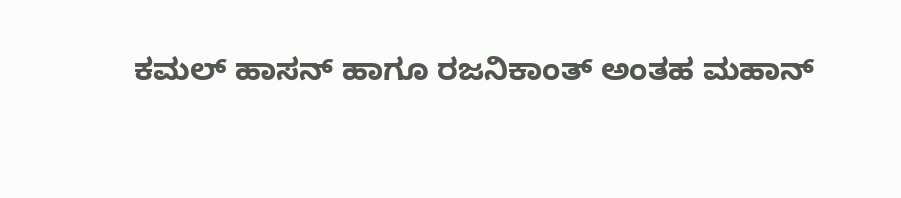ಕಮಲ್ ಹಾಸನ್ ಹಾಗೂ ರಜನಿಕಾಂತ್ ಅಂತಹ ಮಹಾನ್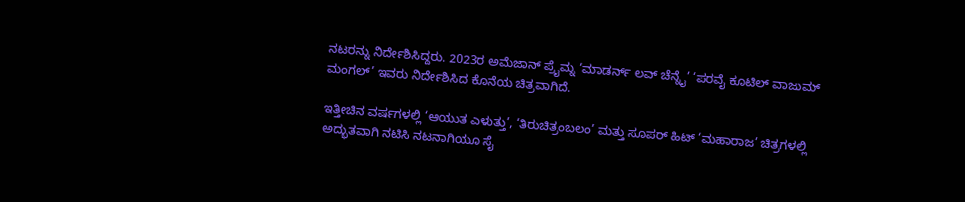ನಟರನ್ನು ನಿರ್ದೇಶಿಸಿದ್ದರು. 2023ರ ಅಮೆಜಾನ್ ಪ್ರೈಮ್ನ ‘ಮಾಡರ್ನ್ ಲವ್ ಚೆನ್ನೈ’ ‘ಪರವೈ ಕೂಟಿಲ್ ವಾಜುಮ್ ಮಂಗಲ್’ ಇವರು ನಿರ್ದೇಶಿಸಿದ ಕೊನೆಯ ಚಿತ್ರವಾಗಿದೆ.

ಇತ್ತೀಚಿನ ವರ್ಷಗಳಲ್ಲಿ ‘ಆಯುತ ಎಳುತ್ತು’, ‘ತಿರುಚಿತ್ರಂಬಲಂ’ ಮತ್ತು ಸೂಪರ್ ಹಿಟ್ ‘ಮಹಾರಾಜ’ ಚಿತ್ರಗಳಲ್ಲಿ ಅದ್ಭುತವಾಗಿ ನಟಿಸಿ ನಟನಾಗಿಯೂ ಸೈ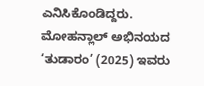ಎನಿಸಿಕೊಂಡಿದ್ದರು. ಮೋಹನ್ಲಾಲ್ ಅಭಿನಯದ ‘ತುಡಾರಂ’ (2025) ಇವರು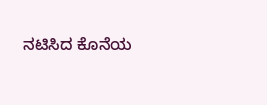ನಟಿಸಿದ ಕೊನೆಯ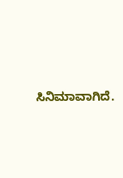ಸಿನಿಮಾವಾಗಿದೆ.